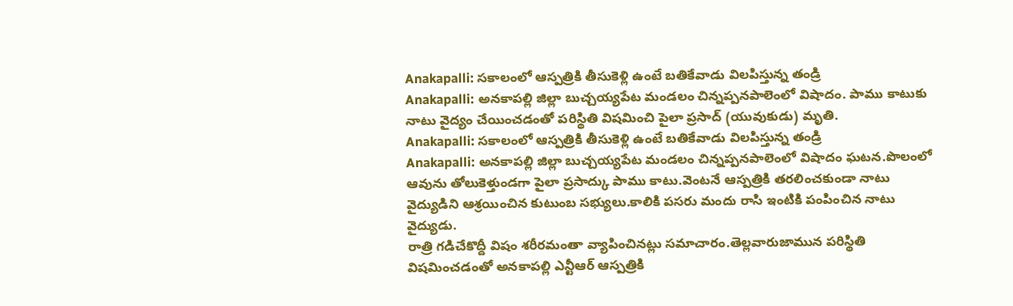Anakapalli: సకాలంలో ఆస్పత్రికి తీసుకెళ్లి ఉంటే బతికేవాడు విలపిస్తున్న తండ్రి
Anakapalli: అనకాపల్లి జిల్లా బుచ్చయ్యపేట మండలం చిన్నప్పనపాలెంలో విషాదం. పాము కాటుకు నాటు వైద్యం చేయించడంతో పరిస్థితి విషమించి పైలా ప్రసాద్ (యువుకుడు) మృతి.
Anakapalli: సకాలంలో ఆస్పత్రికి తీసుకెళ్లి ఉంటే బతికేవాడు విలపిస్తున్న తండ్రి
Anakapalli: అనకాపల్లి జిల్లా బుచ్చయ్యపేట మండలం చిన్నప్పనపాలెంలో విషాదం ఘటన.పొలంలో ఆవును తోలుకెళ్తుండగా పైలా ప్రసాద్కు పాము కాటు.వెంటనే ఆస్పత్రికి తరలించకుండా నాటు వైద్యుడిని ఆశ్రయించిన కుటుంబ సభ్యులు.కాలికి పసరు మందు రాసి ఇంటికి పంపించిన నాటు వైద్యుడు.
రాత్రి గడిచేకొద్దీ విషం శరీరమంతా వ్యాపించినట్లు సమాచారం.తెల్లవారుజామున పరిస్థితి విషమించడంతో అనకాపల్లి ఎన్టీఆర్ ఆస్పత్రికి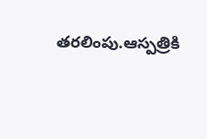తరలింపు.ఆస్పత్రికి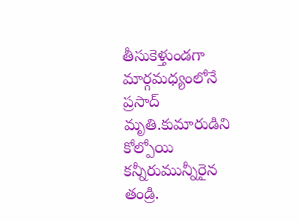తీసుకెళ్తుండగా మార్గమధ్యంలోనే ప్రసాద్ మృతి.కుమారుడిని కోల్పోయి కన్నీరుమున్నీరైన తండ్రి.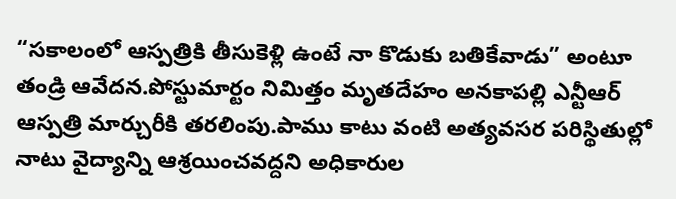“సకాలంలో ఆస్పత్రికి తీసుకెళ్లి ఉంటే నా కొడుకు బతికేవాడు” అంటూ తండ్రి ఆవేదన.పోస్టుమార్టం నిమిత్తం మృతదేహం అనకాపల్లి ఎన్టీఆర్ ఆస్పత్రి మార్చురీకి తరలింపు.పాము కాటు వంటి అత్యవసర పరిస్థితుల్లో నాటు వైద్యాన్ని ఆశ్రయించవద్దని అధికారుల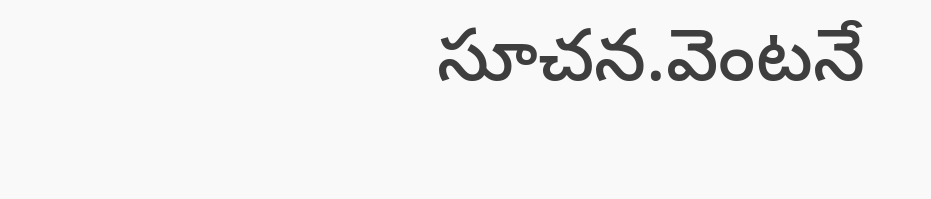సూచన.వెంటనే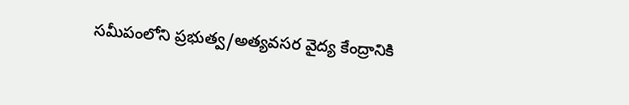సమీపంలోని ప్రభుత్వ/అత్యవసర వైద్య కేంద్రానికి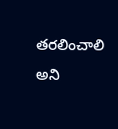తరలించాలి అని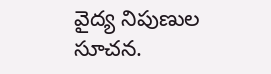వైద్య నిపుణుల సూచన.